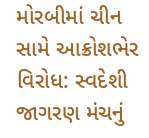મોરબીમાં ચીન સામે આક્રોશભેર વિરોધ: સ્વદેશી જાગરણ મંચનું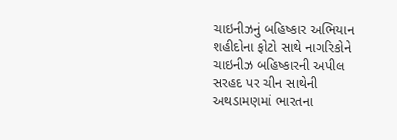ચાઇનીઝનું બહિષ્કાર અભિયાન
શહીદોના ફોટો સાથે નાગરિકોને ચાઇનીઝ બહિષ્કારની અપીલ
સરહદ પર ચીન સાથેની અથડામણમાં ભારતના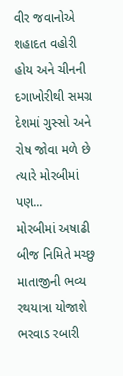વીર જવાનોએ શહાદત વહોરી હોય અને ચીનની દગાખોરીથી સમગ્ર દેશમાં ગુસ્સો અને રોષ જોવા મળે છે ત્યારે મોરબીમાં પણ...
મોરબીમાં અષાઢી બીજ નિમિતે મચ્છુ માતાજીની ભવ્ય રથયાત્રા યોજાશે
ભરવાડ રબારી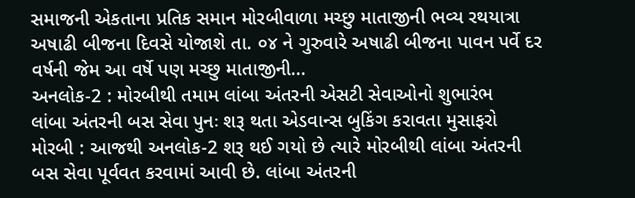સમાજની એકતાના પ્રતિક સમાન મોરબીવાળા મચ્છુ માતાજીની ભવ્ય રથયાત્રા અષાઢી બીજના દિવસે યોજાશે તા. ૦૪ ને ગુરુવારે અષાઢી બીજના પાવન પર્વે દર વર્ષની જેમ આ વર્ષે પણ મચ્છુ માતાજીની...
અનલોક-2 : મોરબીથી તમામ લાંબા અંતરની એસટી સેવાઓનો શુભારંભ
લાંબા અંતરની બસ સેવા પુનઃ શરૂ થતા એડવાન્સ બુકિંગ કરાવતા મુસાફરો
મોરબી : આજથી અનલોક-2 શરૂ થઈ ગયો છે ત્યારે મોરબીથી લાંબા અંતરની બસ સેવા પૂર્વવત કરવામાં આવી છે. લાંબા અંતરની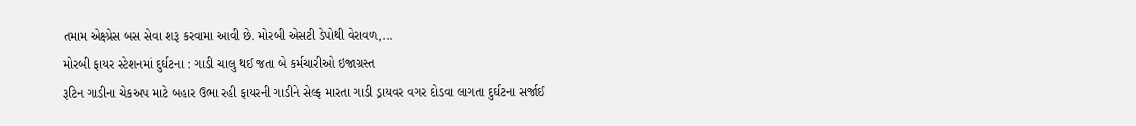તમામ એક્ષ્પ્રેસ બસ સેવા શરૂ કરવામા આવી છે. મોરબી એસટી ડેપોથી વેરાવળ,...
મોરબી ફાયર સ્ટેશનમાં દુર્ઘટના : ગાડી ચાલુ થઈ જતા બે કર્મચારીઓ ઇજાગ્રસ્ત
રૂટિન ગાડીના ચેકઅપ માટે બહાર ઉભા રહી ફાયરની ગાડીને સેલ્ફ મારતા ગાડી ડ્રાયવર વગર દોડવા લાગતા દુર્ઘટના સર્જાઈ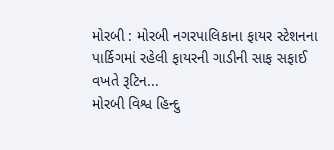મોરબી : મોરબી નગરપાલિકાના ફાયર સ્ટેશનના પાર્કિગમાં રહેલી ફાયરની ગાડીની સાફ સફાઈ વખતે રૂટિન...
મોરબી વિશ્વ હિન્દુ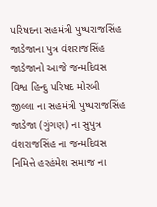પરિષદના સહમંત્રી પુષ્પરાજસિંહ જાડેજાના પુત્ર વંશરાજસિંહ જાડેજાનો આજે જન્મદિવસ
વિશ્વ હિન્દુ પરિષદ મોરબી જીલ્લા ના સહમંત્રી પુષ્પરાજસિંહ જાડેજા (ગુંગણ) ના સુપુત્ર વંશરાજસિંહ ના જન્મદિવસ નિમિત્તે હરહંમેશ સમાજ ના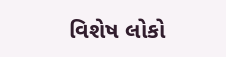વિશેષ લોકો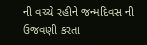ની વચ્ચે રહીને જન્મદિવસ ની ઉજવણી કરતા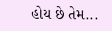હોય છે તેમ...